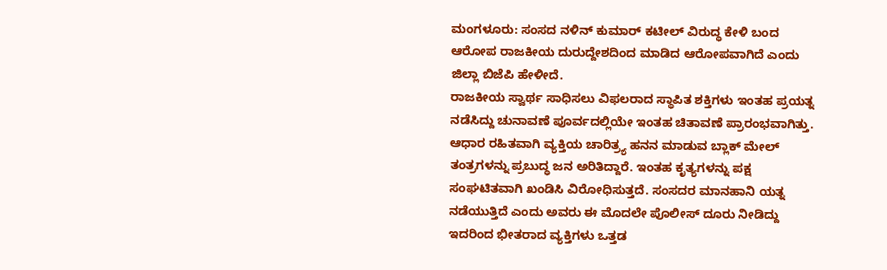ಮಂಗಳೂರು: ಸಂಸದ ನಳಿನ್ ಕುಮಾರ್ ಕಟೀಲ್ ವಿರುದ್ಧ ಕೇಳಿ ಬಂದ ಆರೋಪ ರಾಜಕೀಯ ದುರುದ್ದೇಶದಿಂದ ಮಾಡಿದ ಆರೋಪವಾಗಿದೆ ಎಂದು ಜಿಲ್ಲಾ ಬಿಜೆಪಿ ಹೇಳೀದೆ.
ರಾಜಕೀಯ ಸ್ವಾರ್ಥ ಸಾಧಿಸಲು ವಿಫಲರಾದ ಸ್ಥಾಪಿತ ಶಕ್ತಿಗಳು ಇಂತಹ ಪ್ರಯತ್ನ ನಡೆಸಿದ್ದು ಚುನಾವಣೆ ಪೂರ್ವದಲ್ಲಿಯೇ ಇಂತಹ ಚಿತಾವಣೆ ಪ್ರಾರಂಭವಾಗಿತ್ತು. ಆಧಾರ ರಹಿತವಾಗಿ ವ್ಯಕ್ತಿಯ ಚಾರಿತ್ರ್ಯ ಹನನ ಮಾಡುವ ಬ್ಲಾಕ್ ಮೇಲ್ ತಂತ್ರಗಳನ್ನು ಪ್ರಬುದ್ಧ ಜನ ಅರಿತಿದ್ದಾರೆ. ಇಂತಹ ಕೃತ್ಯಗಳನ್ನು ಪಕ್ಷ ಸಂಘಟಿತವಾಗಿ ಖಂಡಿಸಿ ವಿರೋಧಿಸುತ್ತದೆ. ಸಂಸದರ ಮಾನಹಾನಿ ಯತ್ನ ನಡೆಯುತ್ತಿದೆ ಎಂದು ಅವರು ಈ ಮೊದಲೇ ಪೊಲೀಸ್ ದೂರು ನೀಡಿದ್ದು ಇದರಿಂದ ಭೀತರಾದ ವ್ಯಕ್ತಿಗಳು ಒತ್ತಡ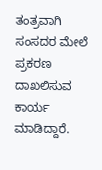ತಂತ್ರವಾಗಿ ಸಂಸದರ ಮೇಲೆ ಪ್ರಕರಣ ದಾಖಲಿಸುವ ಕಾರ್ಯ ಮಾಡಿದ್ದಾರೆ.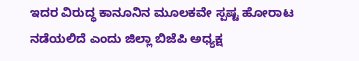ಇದರ ವಿರುದ್ಧ ಕಾನೂನಿನ ಮೂಲಕವೇ ಸ್ಪಷ್ಟ ಹೋರಾಟ ನಡೆಯಲಿದೆ ಎಂದು ಜಿಲ್ಲಾ ಬಿಜೆಪಿ ಅಧ್ಯಕ್ಷ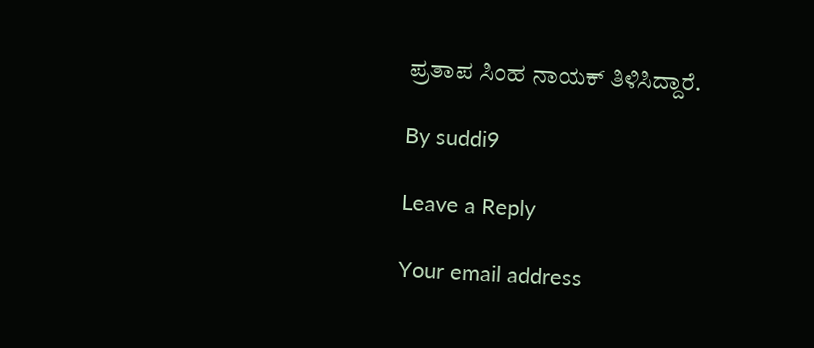ಪ್ರತಾಪ ಸಿಂಹ ನಾಯಕ್ ತಿಳಿಸಿದ್ದಾರೆ.

By suddi9

Leave a Reply

Your email address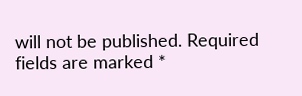will not be published. Required fields are marked *